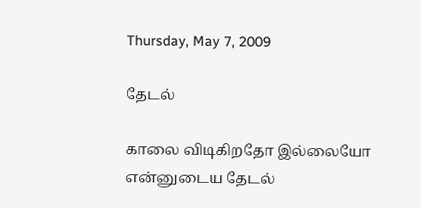Thursday, May 7, 2009

தேடல்

காலை விடிகிறதோ இல்லையோ
என்னுடைய தேடல்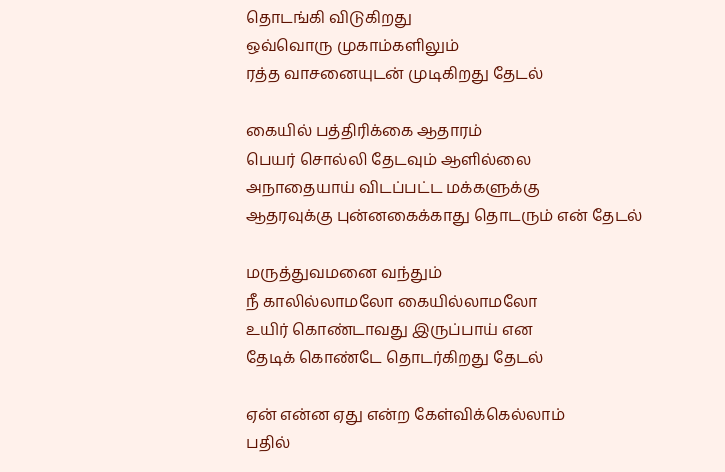தொடங்கி விடுகிறது
ஒவ்வொரு முகாம்களிலும்
ரத்த வாசனையுடன் முடிகிறது தேடல்

கையில் பத்திரிக்கை ஆதாரம்
பெயர் சொல்லி தேடவும் ஆளில்லை
அநாதையாய் விடப்பட்ட மக்களுக்கு
ஆதரவுக்கு புன்னகைக்காது தொடரும் என் தேடல்

மருத்துவமனை வந்தும்
நீ காலில்லாமலோ கையில்லாமலோ
உயிர் கொண்டாவது இருப்பாய் என
தேடிக் கொண்டே தொடர்கிறது தேடல்

ஏன் என்ன ஏது என்ற கேள்விக்கெல்லாம்
பதில்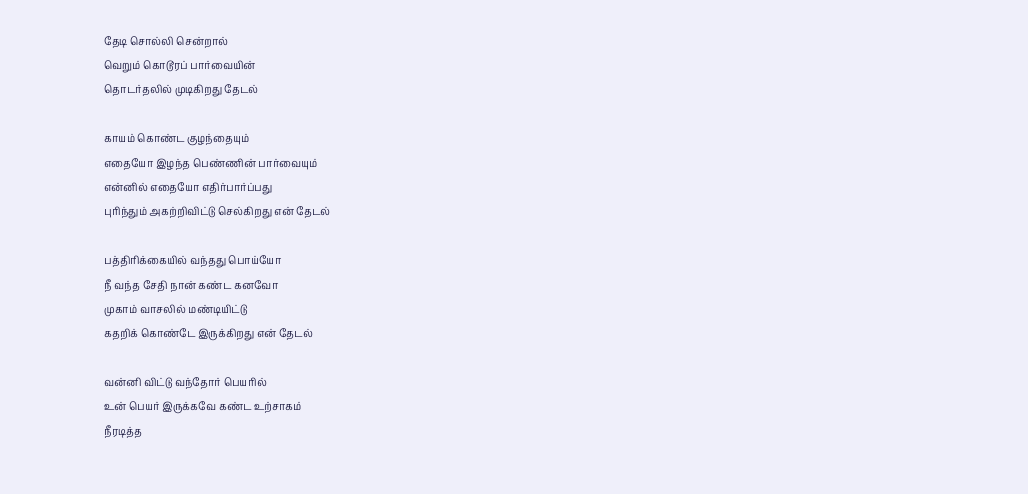தேடி சொல்லி சென்றால்
வெறும் கொடூரப் பார்வையின்
தொடர்தலில் முடிகிறது தேடல்

காயம் கொண்ட குழந்தையும்
எதையோ இழந்த பெண்ணின் பார்வையும்
என்னில் எதையோ எதிர்பார்ப்பது
புரிந்தும் அகற்றிவிட்டு செல்கிறது என் தேடல்

பத்திரிக்கையில் வந்தது பொய்யோ
நீ வந்த சேதி நான் கண்ட கனவோ
முகாம் வாசலில் மண்டியிட்டு
கதறிக் கொண்டே இருக்கிறது என் தேடல்

வன்னி விட்டு வந்தோர் பெயரில்
உன் பெயர் இருக்கவே கண்ட உற்சாகம்
நீரடித்த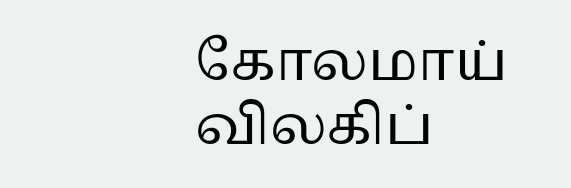கோலமாய் விலகிப்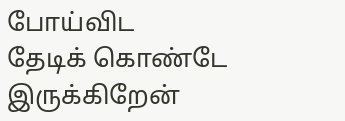போய்விட
தேடிக் கொண்டே இருக்கிறேன்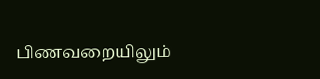பிணவறையிலும்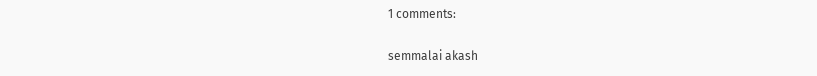1 comments:

semmalai akash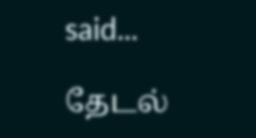said...

தேடல்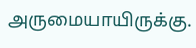அருமையாயிருக்கு.